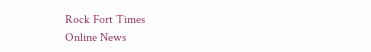Rock Fort Times
Online News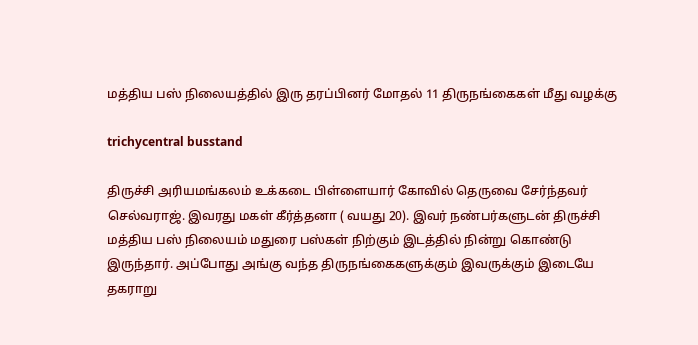மத்திய பஸ் நிலையத்தில் இரு தரப்பினர் மோதல் 11 திருநங்கைகள் மீது வழக்கு

trichycentral busstand

திருச்சி அரியமங்கலம் உக்கடை பிள்ளையார் கோவில் தெருவை சேர்ந்தவர் செல்வராஜ். இவரது மகள் கீர்த்தனா ( வயது 20). இவர் நண்பர்களுடன் திருச்சி மத்திய பஸ் நிலையம் மதுரை பஸ்கள் நிற்கும் இடத்தில் நின்று கொண்டு இருந்தார். அப்போது அங்கு வந்த திருநங்கைகளுக்கும் இவருக்கும் இடையே தகராறு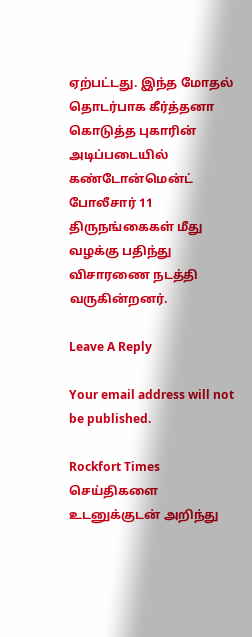ஏற்பட்டது. இந்த மோதல் தொடர்பாக கீர்த்தனா கொடுத்த புகாரின் அடிப்படையில் கண்டோன்மென்ட் போலீசார் 11 திருநங்கைகள் மீது வழக்கு பதிந்து விசாரணை நடத்தி வருகின்றனர்.

Leave A Reply

Your email address will not be published.

Rockfort Times செய்திகளை உடனுக்குடன் அறிந்து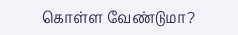கொள்ள வேண்டுமா?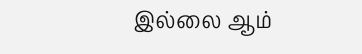இல்லை ஆம்